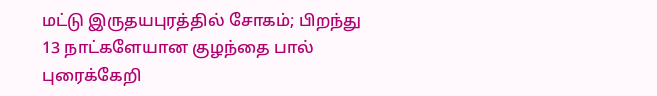மட்டு இருதயபுரத்தில் சோகம்; பிறந்து 13 நாட்களேயான குழந்தை பால் புரைக்கேறி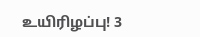உயிரிழப்பு! 3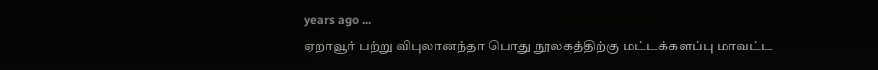years ago ...
ஏறாவூர் பற்று விபுலானந்தா பொது நூலகத்திற்கு மட்டக்களப்பு மாவட்ட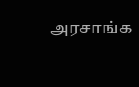அரசாங்க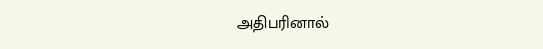அதிபரினால்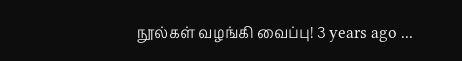நூல்கள் வழங்கி வைப்பு! 3 years ago ...